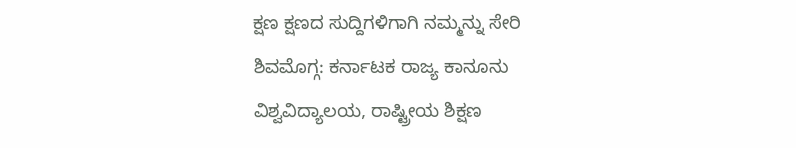ಕ್ಷಣ ಕ್ಷಣದ ಸುದ್ದಿಗಳಿಗಾಗಿ ನಮ್ಮನ್ನು ಸೇರಿ
ಶಿವಮೊಗ್ಗ: ಕರ್ನಾಟಕ ರಾಜ್ಯ ಕಾನೂನು ವಿಶ್ವವಿದ್ಯಾಲಯ, ರಾಷ್ಟ್ರೀಯ ಶಿಕ್ಷಣ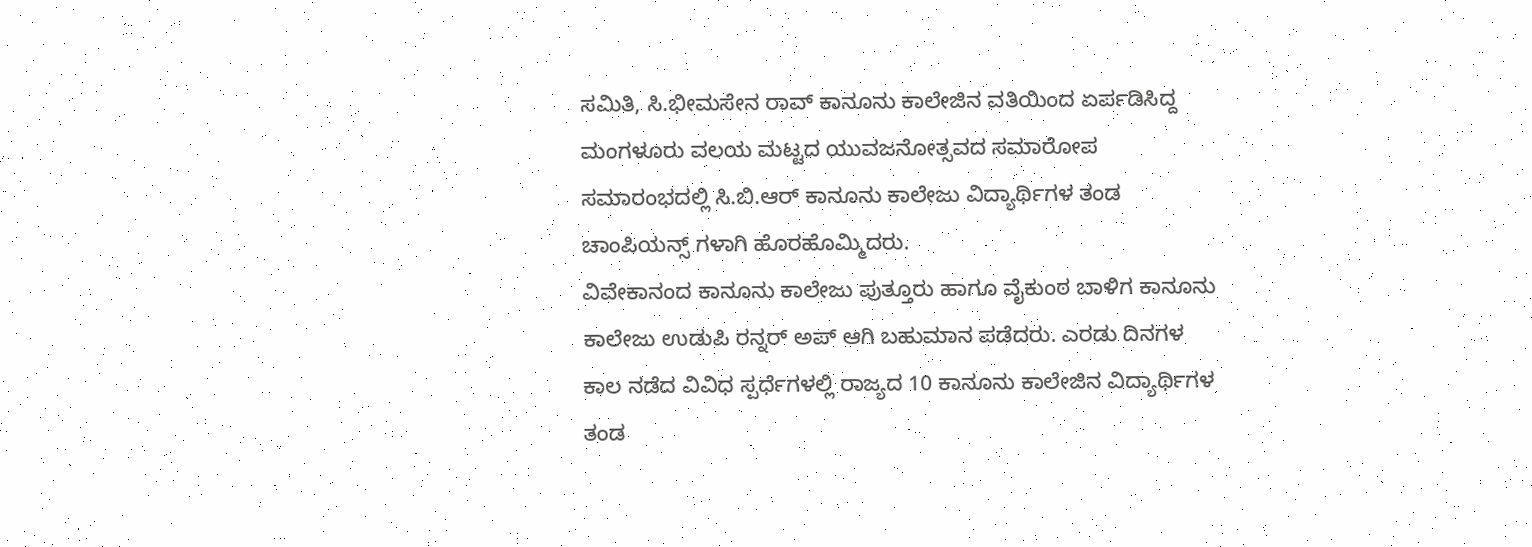ಸಮಿತಿ, ಸಿ.ಭೀಮಸೇನ ರಾವ್ ಕಾನೂನು ಕಾಲೇಜಿನ ವತಿಯಿಂದ ಏರ್ಪಡಿಸಿದ್ದ ಮಂಗಳೂರು ವಲಯ ಮಟ್ಟದ ಯುವಜನೋತ್ಸವದ ಸಮಾರೋಪ ಸಮಾರಂಭದಲ್ಲಿ ಸಿ.ಬಿ.ಆರ್ ಕಾನೂನು ಕಾಲೇಜು ವಿದ್ಯಾರ್ಥಿಗಳ ತಂಡ ಚಾಂಪಿಯನ್ಸ್ ಗಳಾಗಿ ಹೊರಹೊಮ್ಮಿದರು.
ವಿವೇಕಾನಂದ ಕಾನೂನು ಕಾಲೇಜು ಪುತ್ತೂರು ಹಾಗೂ ವೈಕುಂಠ ಬಾಳಿಗ ಕಾನೂನು ಕಾಲೇಜು ಉಡುಪಿ ರನ್ನರ್ ಅಪ್ ಆಗಿ ಬಹುಮಾನ ಪಡೆದರು. ಎರಡು ದಿನಗಳ ಕಾಲ ನಡೆದ ವಿವಿಧ ಸ್ಪರ್ಧೆಗಳಲ್ಲಿ ರಾಜ್ಯದ 10 ಕಾನೂನು ಕಾಲೇಜಿನ ವಿದ್ಯಾರ್ಥಿಗಳ ತಂಡ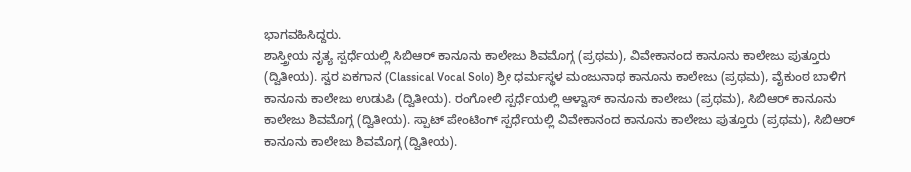ಭಾಗವಹಿಸಿದ್ದರು.
ಶಾಸ್ತ್ರೀಯ ನೃತ್ಯ ಸ್ಪರ್ಧೆಯಲ್ಲಿ ಸಿಬಿಆರ್ ಕಾನೂನು ಕಾಲೇಜು ಶಿವಮೊಗ್ಗ (ಪ್ರಥಮ), ವಿವೇಕಾನಂದ ಕಾನೂನು ಕಾಲೇಜು ಪುತ್ತೂರು (ದ್ವಿತೀಯ). ಸ್ವರ ಏಕಗಾನ (Classical Vocal Solo) ಶ್ರೀ ಧರ್ಮಸ್ಥಳ ಮಂಜುನಾಥ ಕಾನೂನು ಕಾಲೇಜು (ಪ್ರಥಮ), ವೈಕುಂಠ ಬಾಳಿಗ ಕಾನೂನು ಕಾಲೇಜು ಉಡುಪಿ (ದ್ವಿತೀಯ). ರಂಗೋಲಿ ಸ್ಪರ್ಧೆಯಲ್ಲಿ ಆಳ್ವಾಸ್ ಕಾನೂನು ಕಾಲೇಜು (ಪ್ರಥಮ), ಸಿಬಿಆರ್ ಕಾನೂನು ಕಾಲೇಜು ಶಿವಮೊಗ್ಗ (ದ್ವಿತೀಯ). ಸ್ಪಾಟ್ ಪೇಂಟಿಂಗ್ ಸ್ಪರ್ಧೆಯಲ್ಲಿ ವಿವೇಕಾನಂದ ಕಾನೂನು ಕಾಲೇಜು ಪುತ್ತೂರು (ಪ್ರಥಮ), ಸಿಬಿಆರ್ ಕಾನೂನು ಕಾಲೇಜು ಶಿವಮೊಗ್ಗ (ದ್ವಿತೀಯ).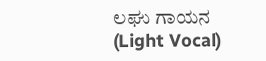ಲಘು ಗಾಯನ (Light Vocal)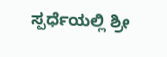ಸ್ಪರ್ಧೆಯಲ್ಲಿ ಶ್ರೀ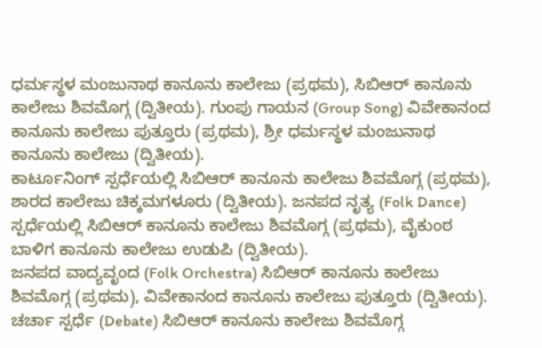ಧರ್ಮಸ್ಥಳ ಮಂಜುನಾಥ ಕಾನೂನು ಕಾಲೇಜು (ಪ್ರಥಮ), ಸಿಬಿಆರ್ ಕಾನೂನು ಕಾಲೇಜು ಶಿವಮೊಗ್ಗ (ದ್ವಿತೀಯ). ಗುಂಪು ಗಾಯನ (Group Song) ವಿವೇಕಾನಂದ ಕಾನೂನು ಕಾಲೇಜು ಪುತ್ತೂರು (ಪ್ರಥಮ), ಶ್ರೀ ಧರ್ಮಸ್ಥಳ ಮಂಜುನಾಥ ಕಾನೂನು ಕಾಲೇಜು (ದ್ವಿತೀಯ).
ಕಾರ್ಟೂನಿಂಗ್ ಸ್ಪರ್ಧೆಯಲ್ಲಿ ಸಿಬಿಆರ್ ಕಾನೂನು ಕಾಲೇಜು ಶಿವಮೊಗ್ಗ (ಪ್ರಥಮ), ಶಾರದ ಕಾಲೇಜು ಚಿಕ್ಕಮಗಳೂರು (ದ್ವಿತೀಯ). ಜನಪದ ನೃತ್ಯ (Folk Dance) ಸ್ಪರ್ಧೆಯಲ್ಲಿ ಸಿಬಿಆರ್ ಕಾನೂನು ಕಾಲೇಜು ಶಿವಮೊಗ್ಗ (ಪ್ರಥಮ), ವೈಕುಂಠ ಬಾಳಿಗ ಕಾನೂನು ಕಾಲೇಜು ಉಡುಪಿ (ದ್ವಿತೀಯ).
ಜನಪದ ವಾದ್ಯವೃಂದ (Folk Orchestra) ಸಿಬಿಆರ್ ಕಾನೂನು ಕಾಲೇಜು ಶಿವಮೊಗ್ಗ (ಪ್ರಥಮ), ವಿವೇಕಾನಂದ ಕಾನೂನು ಕಾಲೇಜು ಪುತ್ತೂರು (ದ್ವಿತೀಯ). ಚರ್ಚಾ ಸ್ಪರ್ಧೆ (Debate) ಸಿಬಿಆರ್ ಕಾನೂನು ಕಾಲೇಜು ಶಿವಮೊಗ್ಗ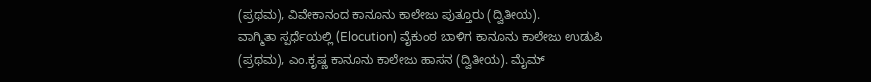(ಪ್ರಥಮ), ವಿವೇಕಾನಂದ ಕಾನೂನು ಕಾಲೇಜು ಪುತ್ತೂರು (ದ್ವಿತೀಯ).
ವಾಗ್ಮಿತಾ ಸ್ಪರ್ಧೆಯಲ್ಲಿ (Elocution) ವೈಕುಂಠ ಬಾಳಿಗ ಕಾನೂನು ಕಾಲೇಜು ಉಡುಪಿ (ಪ್ರಥಮ), ಎಂ.ಕೃಷ್ಣ ಕಾನೂನು ಕಾಲೇಜು ಹಾಸನ (ದ್ವಿತೀಯ). ಮೈಮ್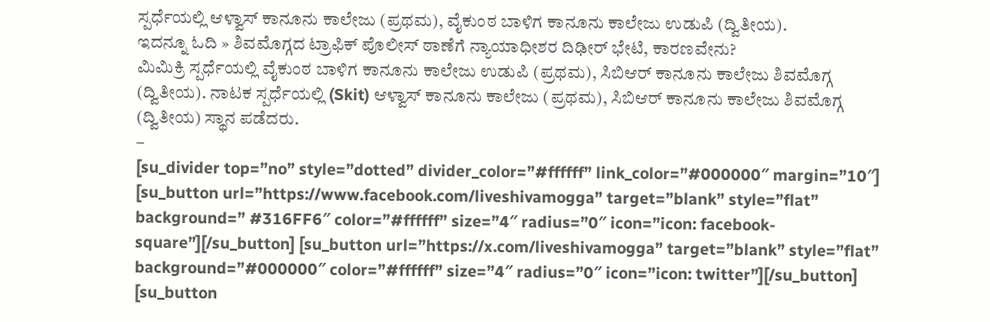ಸ್ಪರ್ಧೆಯಲ್ಲಿ ಆಳ್ವಾಸ್ ಕಾನೂನು ಕಾಲೇಜು (ಪ್ರಥಮ), ವೈಕುಂಠ ಬಾಳಿಗ ಕಾನೂನು ಕಾಲೇಜು ಉಡುಪಿ (ದ್ವಿತೀಯ).
ಇದನ್ನೂ ಓದಿ » ಶಿವಮೊಗ್ಗದ ಟ್ರಾಫಿಕ್ ಪೊಲೀಸ್ ಠಾಣೆಗೆ ನ್ಯಾಯಾಧೀಶರ ದಿಢೀರ್ ಭೇಟಿ, ಕಾರಣವೇನು?
ಮಿಮಿಕ್ರಿ ಸ್ಪರ್ಧೆಯಲ್ಲಿ ವೈಕುಂಠ ಬಾಳಿಗ ಕಾನೂನು ಕಾಲೇಜು ಉಡುಪಿ (ಪ್ರಥಮ), ಸಿಬಿಆರ್ ಕಾನೂನು ಕಾಲೇಜು ಶಿವಮೊಗ್ಗ (ದ್ವಿತೀಯ). ನಾಟಕ ಸ್ಪರ್ಧೆಯಲ್ಲಿ (Skit) ಆಳ್ವಾಸ್ ಕಾನೂನು ಕಾಲೇಜು (ಪ್ರಥಮ), ಸಿಬಿಆರ್ ಕಾನೂನು ಕಾಲೇಜು ಶಿವಮೊಗ್ಗ (ದ್ವಿತೀಯ) ಸ್ಥಾನ ಪಡೆದರು.
–
[su_divider top=”no” style=”dotted” divider_color=”#ffffff” link_color=”#000000″ margin=”10″]
[su_button url=”https://www.facebook.com/liveshivamogga” target=”blank” style=”flat” background=” #316FF6″ color=”#ffffff” size=”4″ radius=”0″ icon=”icon: facebook-square”][/su_button] [su_button url=”https://x.com/liveshivamogga” target=”blank” style=”flat” background=”#000000″ color=”#ffffff” size=”4″ radius=”0″ icon=”icon: twitter”][/su_button] [su_button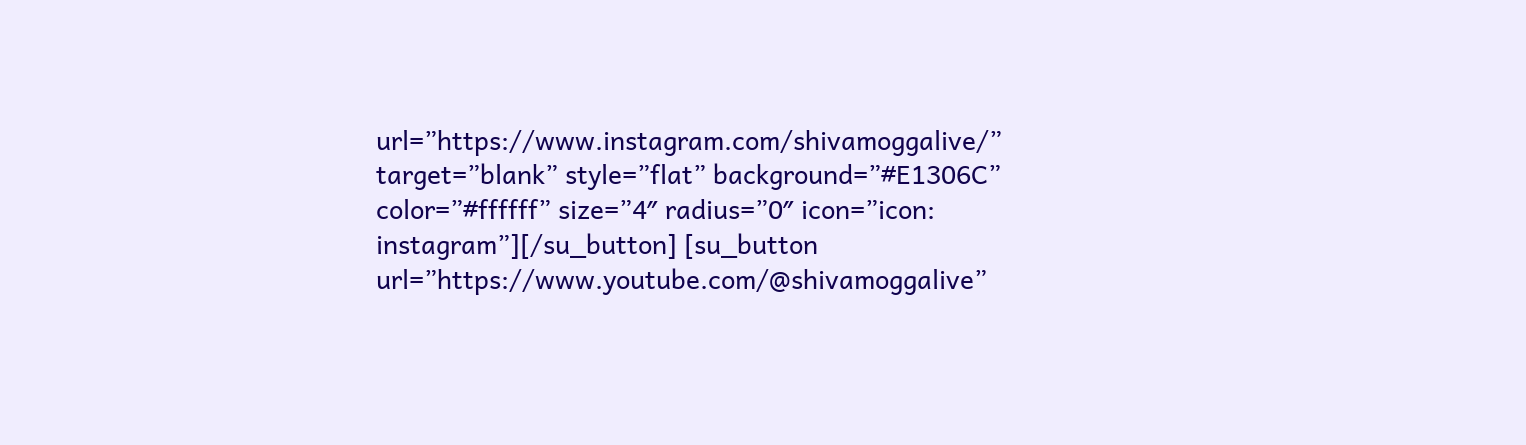url=”https://www.instagram.com/shivamoggalive/” target=”blank” style=”flat” background=”#E1306C” color=”#ffffff” size=”4″ radius=”0″ icon=”icon: instagram”][/su_button] [su_button url=”https://www.youtube.com/@shivamoggalive”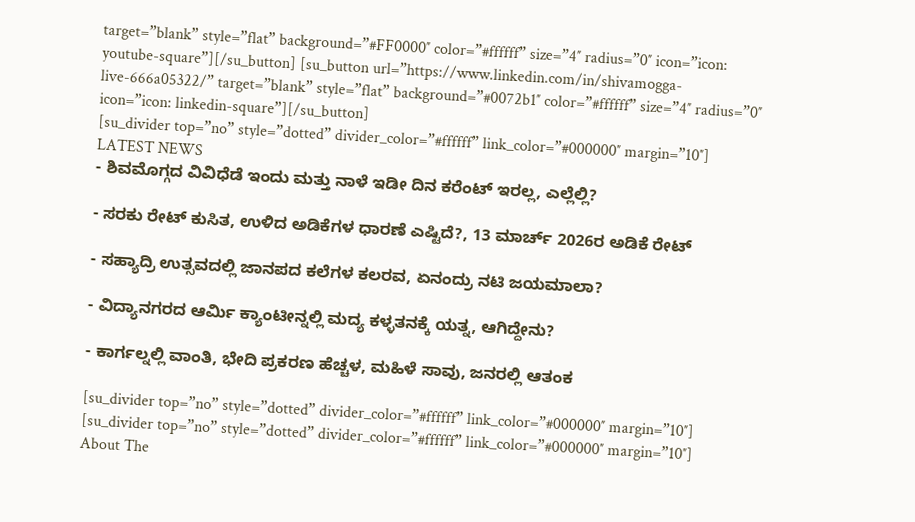target=”blank” style=”flat” background=”#FF0000″ color=”#ffffff” size=”4″ radius=”0″ icon=”icon: youtube-square”][/su_button] [su_button url=”https://www.linkedin.com/in/shivamogga-live-666a05322/” target=”blank” style=”flat” background=”#0072b1″ color=”#ffffff” size=”4″ radius=”0″ icon=”icon: linkedin-square”][/su_button]
[su_divider top=”no” style=”dotted” divider_color=”#ffffff” link_color=”#000000″ margin=”10″]
LATEST NEWS
- ಶಿವಮೊಗ್ಗದ ವಿವಿಧೆಡೆ ಇಂದು ಮತ್ತು ನಾಳೆ ಇಡೀ ದಿನ ಕರೆಂಟ್ ಇರಲ್ಲ, ಎಲ್ಲೆಲ್ಲಿ?

- ಸರಕು ರೇಟ್ ಕುಸಿತ, ಉಳಿದ ಅಡಿಕೆಗಳ ಧಾರಣೆ ಎಷ್ಟಿದೆ?, 13 ಮಾರ್ಚ್ 2026ರ ಅಡಿಕೆ ರೇಟ್

- ಸಹ್ಯಾದ್ರಿ ಉತ್ಸವದಲ್ಲಿ ಜಾನಪದ ಕಲೆಗಳ ಕಲರವ, ಏನಂದ್ರು ನಟಿ ಜಯಮಾಲಾ?

- ವಿದ್ಯಾನಗರದ ಆರ್ಮಿ ಕ್ಯಾಂಟೀನ್ನಲ್ಲಿ ಮದ್ಯ ಕಳ್ಳತನಕ್ಕೆ ಯತ್ನ, ಆಗಿದ್ದೇನು?

- ಕಾರ್ಗಲ್ನಲ್ಲಿ ವಾಂತಿ, ಭೇದಿ ಪ್ರಕರಣ ಹೆಚ್ಚಳ, ಮಹಿಳೆ ಸಾವು, ಜನರಲ್ಲಿ ಆತಂಕ

[su_divider top=”no” style=”dotted” divider_color=”#ffffff” link_color=”#000000″ margin=”10″]
[su_divider top=”no” style=”dotted” divider_color=”#ffffff” link_color=”#000000″ margin=”10″]
About The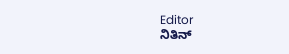Editor
ನಿತಿನ್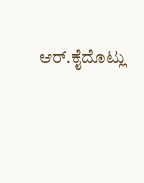ಆರ್.ಕೈದೊಟ್ಲು